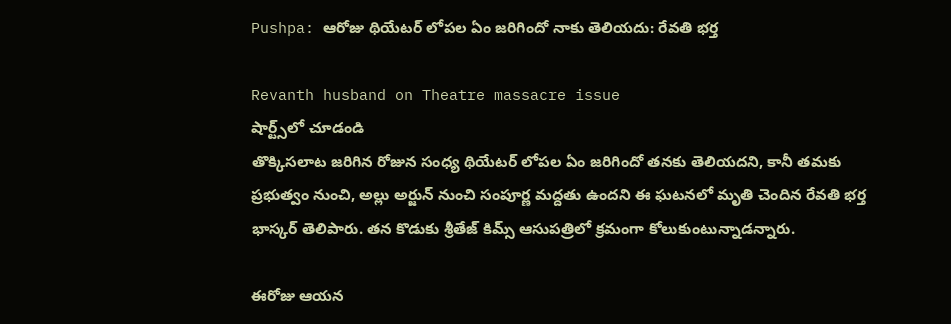Pushpa: ఆరోజు థియేటర్ లోపల ఏం జరిగిందో నాకు తెలియదు: రేవతి భర్త

Revanth husband on Theatre massacre issue
షార్ట్స్‌లో చూడండి
తొక్కిసలాట జరిగిన రోజున సంధ్య థియేటర్ లోపల ఏం జరిగిందో తనకు తెలియదని, కానీ తమకు ప్రభుత్వం నుంచి, అల్లు అర్జున్ నుంచి సంపూర్ణ మద్దతు ఉందని ఈ ఘటనలో మృతి చెందిన రేవతి భర్త భాస్కర్ తెలిపారు. తన కొడుకు శ్రీతేజ్ కిమ్స్ ఆసుపత్రిలో క్రమంగా కోలుకుంటున్నాడన్నారు.

ఈరోజు ఆయన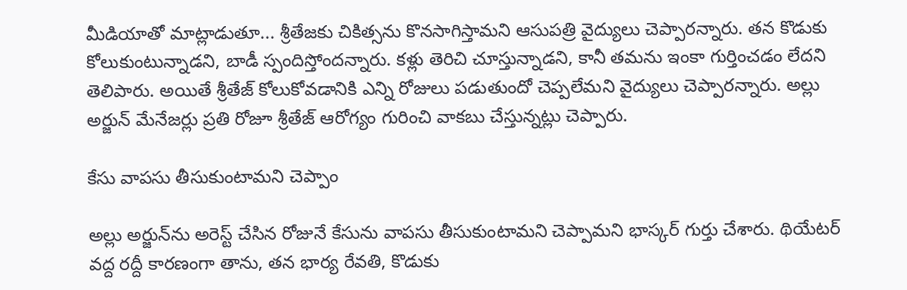మీడియాతో మాట్లాడుతూ... శ్రీతేజకు చికిత్సను కొనసాగిస్తామని ఆసుపత్రి వైద్యులు చెప్పారన్నారు. తన కొడుకు కోలుకుంటున్నాడని, బాడీ స్పందిస్తోందన్నారు. కళ్లు తెరిచి చూస్తున్నాడని, కానీ తమను ఇంకా గుర్తించడం లేదని తెలిపారు. అయితే శ్రీతేజ్ కోలుకోవడానికి ఎన్ని రోజులు పడుతుందో చెప్పలేమని వైద్యులు చెప్పారన్నారు. అల్లు అర్జున్ మేనేజర్లు ప్రతి రోజూ శ్రీతేజ్ ఆరోగ్యం గురించి వాకబు చేస్తున్నట్లు చెప్పారు.

కేసు వాపసు తీసుకుంటామని చెప్పాం

అల్లు అర్జున్‌ను అరెస్ట్ చేసిన రోజునే కేసును వాపసు తీసుకుంటామని చెప్పామని భాస్కర్ గుర్తు చేశారు. థియేటర్ వద్ద రద్దీ కారణంగా తాను, తన భార్య రేవతి, కొడుకు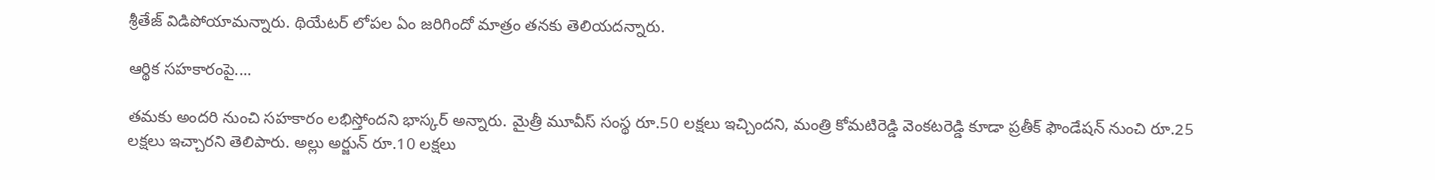శ్రీతేజ్ విడిపోయామన్నారు. థియేటర్ లోపల ఏం జరిగిందో మాత్రం తనకు తెలియదన్నారు.

ఆర్థిక సహకారంపై....

తమకు అందరి నుంచి సహకారం లభిస్తోందని భాస్కర్ అన్నారు. మైత్రీ మూవీస్ సంస్థ రూ.50 లక్షలు ఇచ్చిందని, మంత్రి కోమటిరెడ్డి వెంకటరెడ్డి కూడా ప్రతీక్ ఫౌండేషన్ నుంచి రూ.25 లక్షలు ఇచ్చారని తెలిపారు. అల్లు అర్జున్ రూ.10 లక్షలు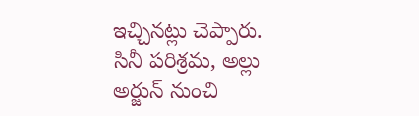ఇచ్చినట్లు చెప్పారు. సినీ పరిశ్రమ, అల్లు అర్జున్ నుంచి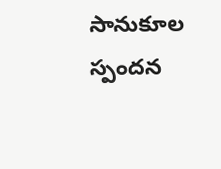సానుకూల స్పందన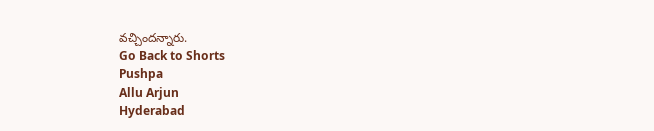వచ్చిందన్నారు.
Go Back to Shorts
Pushpa
Allu Arjun
Hyderabad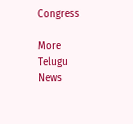Congress

More Telugu News